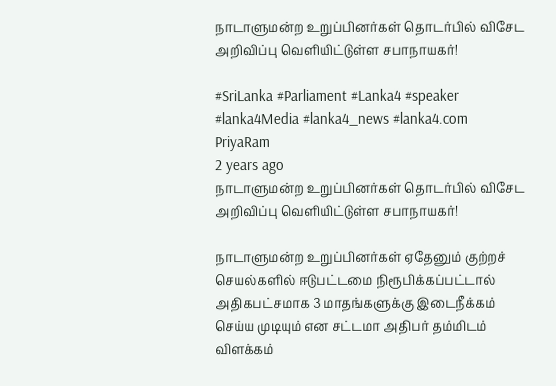நாடாளுமன்ற உறுப்பினர்கள் தொடர்பில் விசேட அறிவிப்பு வெளியிட்டுள்ள சபாநாயகர்!

#SriLanka #Parliament #Lanka4 #speaker #lanka4Media #lanka4_news #lanka4.com
PriyaRam
2 years ago
நாடாளுமன்ற உறுப்பினர்கள் தொடர்பில் விசேட அறிவிப்பு வெளியிட்டுள்ள சபாநாயகர்!

நாடாளுமன்ற உறுப்பினர்கள் ஏதேனும் குற்றச் செயல்களில் ஈடுபட்டமை நிரூபிக்கப்பட்டால் அதிகபட்சமாக 3 மாதங்களுக்கு இடைநீக்கம் செய்ய முடியும் என சட்டமா அதிபர் தம்மிடம் விளக்கம்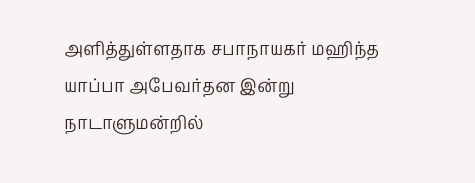அளித்துள்ளதாக சபாநாயகர் மஹிந்த யாப்பா அபேவர்தன இன்று நாடாளுமன்றில்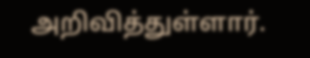அறிவித்துள்ளார்.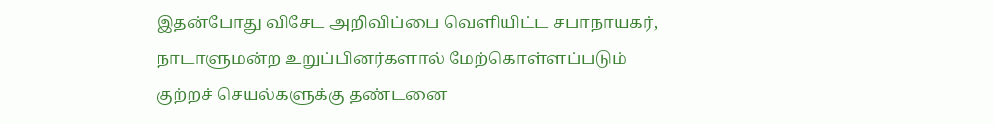இதன்போது விசேட அறிவிப்பை வெளியிட்ட சபாநாயகர், நாடாளுமன்ற உறுப்பினர்களால் மேற்கொள்ளப்படும் குற்றச் செயல்களுக்கு தண்டனை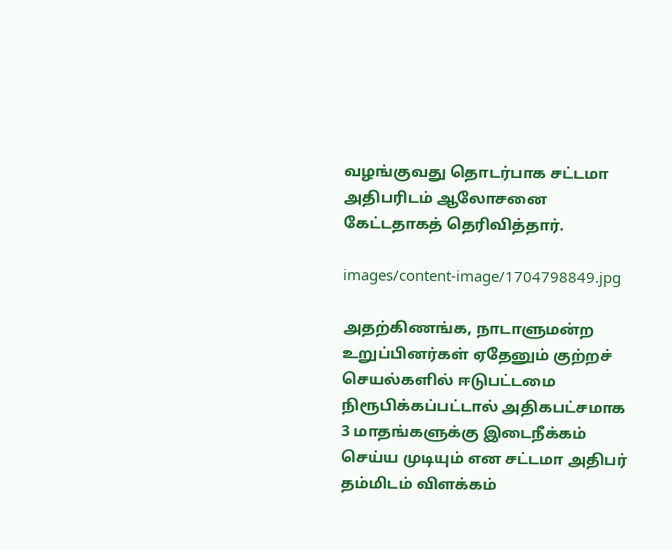வழங்குவது தொடர்பாக சட்டமா அதிபரிடம் ஆலோசனை கேட்டதாகத் தெரிவித்தார்.

images/content-image/1704798849.jpg

அதற்கிணங்க, நாடாளுமன்ற உறுப்பினர்கள் ஏதேனும் குற்றச் செயல்களில் ஈடுபட்டமை நிரூபிக்கப்பட்டால் அதிகபட்சமாக 3 மாதங்களுக்கு இடைநீக்கம் செய்ய முடியும் என சட்டமா அதிபர் தம்மிடம் விளக்கம்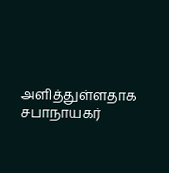அளித்துள்ளதாக சபாநாயகர்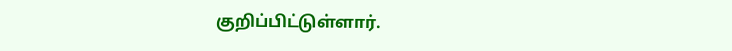குறிப்பிட்டுள்ளார்.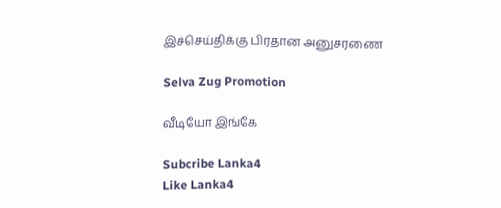இச்செய்திக்கு பிரதான அனுசரணை

Selva Zug Promotion

வீடியோ இங்கே

Subcribe Lanka4
Like Lanka4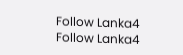Follow Lanka4
Follow Lanka4